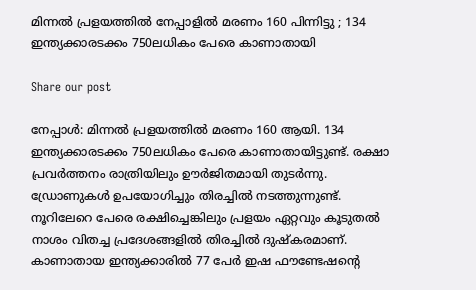മിന്നൽ പ്രളയത്തിൽ നേപ്പാളില്‍ മരണം 160 പിന്നിട്ടു ; 134 ഇന്ത്യക്കാരടക്കം 750ലധികം പേരെ കാണാതായി

Share our post

നേപ്പാൾ: മിന്നൽ പ്രളയത്തിൽ മരണം 160 ആയി. 134 ഇന്ത്യക്കാരടക്കം 750ലധികം പേരെ കാണാതായിട്ടുണ്ട്. രക്ഷാ പ്രവർത്തനം രാത്രിയിലും ഊർജിതമായി തുടർന്നു. ഡ്രോണുകൾ ഉപയോഗിച്ചും തിരച്ചിൽ നടത്തുന്നുണ്ട്.  നൂറിലേറെ പേരെ രക്ഷിച്ചെങ്കിലും പ്രളയം ഏറ്റവും കൂടുതൽ നാശം വിതച്ച പ്രദേശങ്ങളിൽ തിരച്ചിൽ ദുഷ്കരമാണ്. കാണാതായ ഇന്ത്യക്കാരിൽ 77 പേർ ഇഷ ഫൗണ്ടേഷൻ്റെ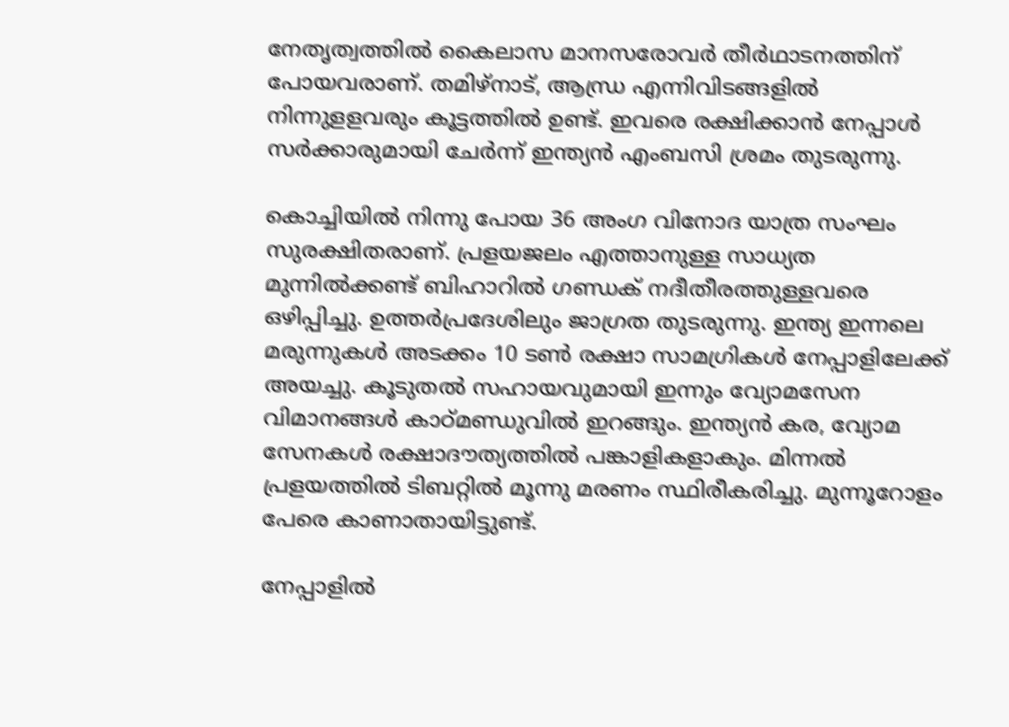നേതൃത്വത്തിൽ കൈലാസ മാനസരോവർ തീർഥാടനത്തിന് പോയവരാണ്. തമിഴ്നാട്, ആന്ധ്ര എന്നിവിടങ്ങളിൽ നിന്നുളളവരും കൂട്ടത്തിൽ ഉണ്ട്. ഇവരെ രക്ഷിക്കാൻ നേപ്പാൾ സർക്കാരുമായി ചേർന്ന് ഇന്ത്യൻ എംബസി ശ്രമം തുടരുന്നു.

കൊച്ചിയിൽ നിന്നു പോയ 36 അംഗ വിനോദ യാത്ര സംഘം സുരക്ഷിതരാണ്. പ്രളയജലം എത്താനുള്ള സാധ്യത മുന്നിൽക്കണ്ട് ബിഹാറിൽ ഗണ്ഡക് നദീതീരത്തുള്ളവരെ ഒഴിപ്പിച്ചു. ഉത്തർപ്രദേശിലും ജാഗ്രത തുടരുന്നു. ഇന്ത്യ ഇന്നലെ മരുന്നുകൾ അടക്കം 10 ടൺ രക്ഷാ സാമഗ്രികൾ നേപ്പാളിലേക്ക് അയച്ചു. കൂടുതൽ സഹായവുമായി ഇന്നും വ്യോമസേന വിമാനങ്ങൾ കാഠ്മണ്ഡുവിൽ ഇറങ്ങും. ഇന്ത്യൻ കര, വ്യോമ സേനകൾ രക്ഷാദൗത്യത്തിൽ പങ്കാളികളാകും. മിന്നൽ പ്രളയത്തിൽ ടിബറ്റിൽ മൂന്നു മരണം സ്ഥിരീകരിച്ചു. മുന്നൂറോളം പേരെ കാണാതായിട്ടുണ്ട്.

നേപ്പാളില്‍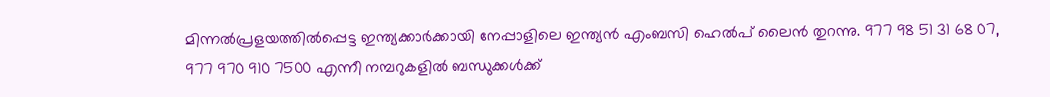മിന്നല്‍പ്രളയത്തില്‍പ്പെട്ട ഇന്ത്യക്കാര്‍ക്കായി നേപ്പാളിലെ ഇന്ത്യന്‍ എംബസി ഹെല്‍പ് ലൈന്‍ തുറന്നു. 977 98 51 31 68 07, 977 970 910 7500 എന്നീ നമ്പറുകളില്‍ ബന്ധുക്കള്‍ക്ക്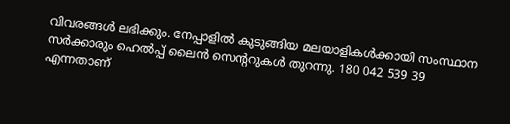വിവരങ്ങള്‍ ലഭിക്കും. നേപ്പാളില്‍ കുടുങ്ങിയ മലയാളികള്‍ക്കായി സംസ്ഥാന സര്‍ക്കാരും ഹെല്‍പ്പ് ലൈന്‍ സെന്‍ററുകള്‍ തുറന്നു. 180 042 539 39  എന്നതാണ്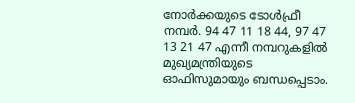നോര്‍ക്കയുടെ ടോള്‍ഫ്രീ നമ്പര്‍. 94 47 11 18 44, 97 47 13 21 47 എന്നീ നമ്പറുകളില്‍ മുഖ്യമന്ത്രിയുടെ ഓഫിസുമായും ബന്ധപ്പെടാം.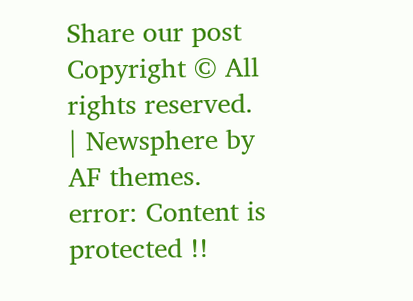Share our post
Copyright © All rights reserved. | Newsphere by AF themes.
error: Content is protected !!